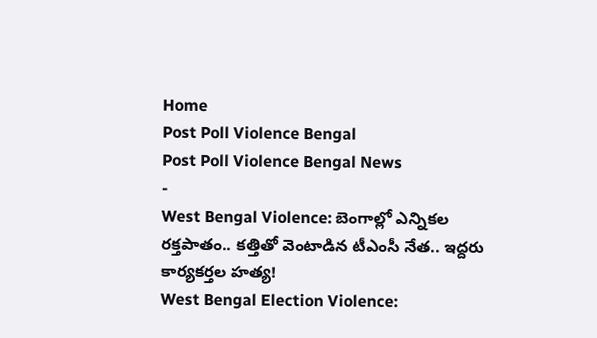Home
Post Poll Violence Bengal
Post Poll Violence Bengal News
-
West Bengal Violence: బెంగాల్లో ఎన్నికల రక్తపాతం.. కత్తితో వెంటాడిన టీఎంసీ నేత.. ఇద్దరు కార్యకర్తల హత్య!
West Bengal Election Violence: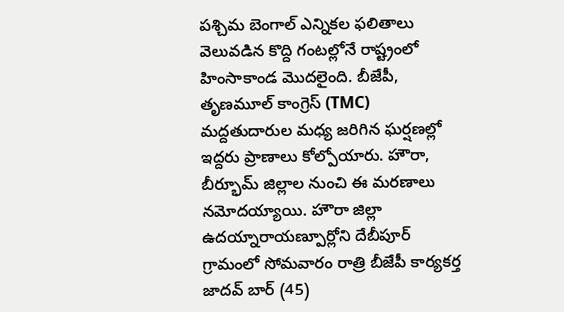పశ్చిమ బెంగాల్ ఎన్నికల ఫలితాలు వెలువడిన కొద్ది గంటల్లోనే రాష్ట్రంలో హింసాకాండ మొదలైంది. బీజేపీ, తృణమూల్ కాంగ్రెస్ (TMC) మద్దతుదారుల మధ్య జరిగిన ఘర్షణల్లో ఇద్దరు ప్రాణాలు కోల్పోయారు. హౌరా, బీర్భూమ్ జిల్లాల నుంచి ఈ మరణాలు నమోదయ్యాయి. హౌరా జిల్లా ఉదయ్నారాయణ్పూర్లోని దేబీపూర్ గ్రామంలో సోమవారం రాత్రి బీజేపీ కార్యకర్త జాదవ్ బార్ (45)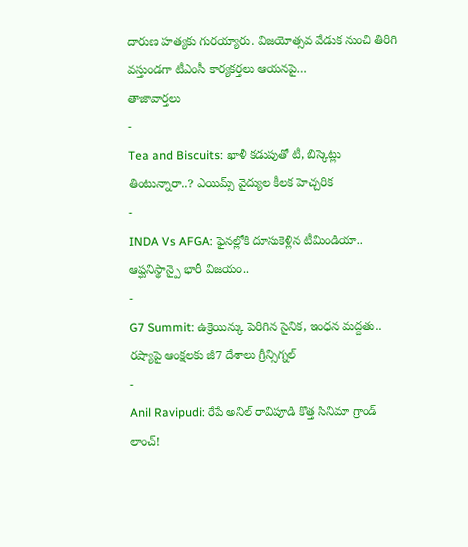దారుణ హత్యకు గురయ్యారు. విజయోత్సవ వేడుక నుంచి తిరిగి వస్తుండగా టీఎంసీ కార్యకర్తలు ఆయనపై…
తాజావార్తలు
-
Tea and Biscuits: ఖాళీ కడుపుతో టీ, బిస్కెట్లు తింటున్నారా..? ఎయిమ్స్ వైద్యుల కీలక హెచ్చరిక
-
INDA Vs AFGA: ఫైనల్లోకి దూసుకెళ్లిన టీమిండియా.. ఆప్ఘనిస్థాన్పై భారీ విజయం..
-
G7 Summit: ఉక్రెయిన్కు పెరిగిన సైనిక, ఇంధన మద్దతు.. రష్యాపై ఆంక్షలకు జీ7 దేశాలు గ్రీన్సిగ్నల్
-
Anil Ravipudi: రేపే అనిల్ రావిపూడి కొత్త సినిమా గ్రాండ్ లాంచ్!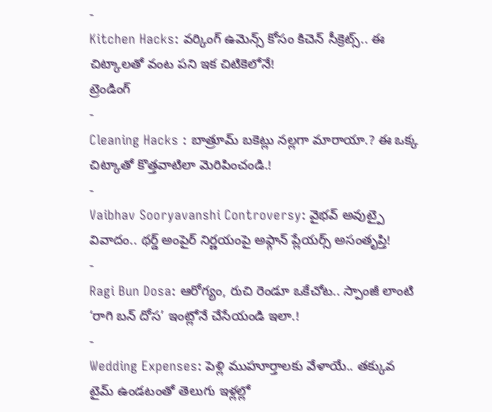-
Kitchen Hacks: వర్కింగ్ ఉమెన్స్ కోసం కిచెన్ సీక్రెట్స్.. ఈ చిట్కాలతో వంట పని ఇక చిటికెలోనే!
ట్రెండింగ్
-
Cleaning Hacks : బాత్రూమ్ బకెట్లు నల్లగా మారాయా.? ఈ ఒక్క చిట్కాతో కొత్తవాటిలా మెరిపించండి.!
-
Vaibhav Sooryavanshi Controversy: వైభవ్ అవుట్పై వివాదం.. థర్డ్ అంపైర్ నిర్ణయంపై అఫ్గాన్ ప్లేయర్స్ అసంతృప్తి!
-
Ragi Bun Dosa: ఆరోగ్యం, రుచి రెండూ ఒకేచోట.. స్పాంజీ లాంటి ‘రాగి బన్ దోస’ ఇంట్లోనే చేసేయండి ఇలా.!
-
Wedding Expenses: పెళ్లి ముహూర్తాలకు వేళాయే.. తక్కువ టైమ్ ఉండటంతో తెలుగు ఇళ్లల్లో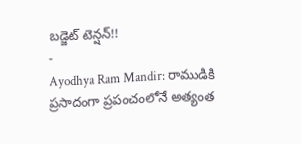బడ్జెట్ టెన్షన్!!
-
Ayodhya Ram Mandir: రాముడికి ప్రసాదంగా ప్రపంచంలోనే అత్యంత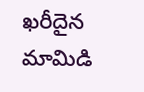ఖరీదైన మామిడి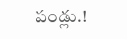పండ్లు.!